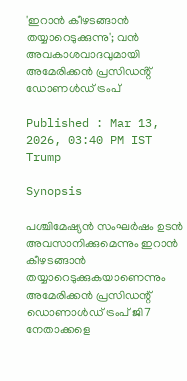'ഇറാൻ കീഴടങ്ങാൻ തയ്യാറെടുക്കുന്നു'; വൻ അവകാശവാദവുമായി അമേരിക്കൻ പ്രസിഡൻ്റ് ഡോണൾഡ് ട്രംപ്

Published : Mar 13, 2026, 03:40 PM IST
Trump

Synopsis

പശ്ചിമേഷ്യൻ സംഘർഷം ഉടൻ അവസാനിക്കുമെന്നും ഇറാൻ കീഴടങ്ങാൻ തയ്യാറെടുക്കുകയാണെന്നും അമേരിക്കൻ പ്രസിഡന്റ് ഡൊണാൾഡ് ട്രംപ് ജി7 നേതാക്കളെ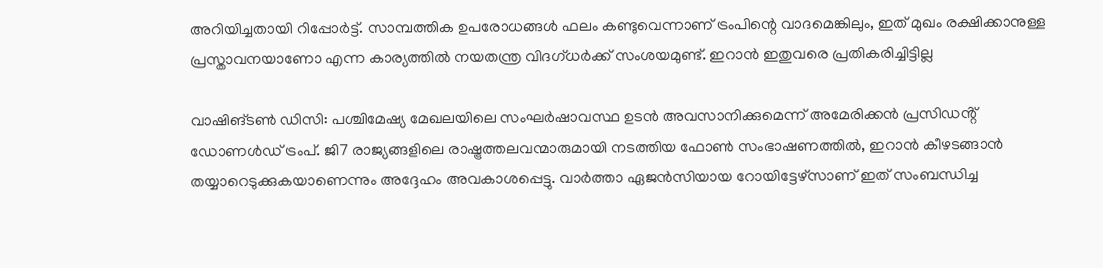അറിയിച്ചതായി റിപ്പോർട്ട്. സാമ്പത്തിക ഉപരോധങ്ങൾ ഫലം കണ്ടുവെന്നാണ് ട്രംപിന്റെ വാദമെങ്കിലും, ഇത് മുഖം രക്ഷിക്കാനുള്ള പ്രസ്താവനയാണോ എന്ന കാര്യത്തിൽ നയതന്ത്ര വിദഗ്ധർക്ക് സംശയമുണ്ട്. ഇറാൻ ഇതുവരെ പ്രതികരിച്ചിട്ടില്ല

വാഷിങ്ടൺ ഡിസി: പശ്ചിമേഷ്യ മേഖലയിലെ സംഘർഷാവസ്ഥ ഉടൻ അവസാനിക്കുമെന്ന് അമേരിക്കൻ പ്രസിഡൻ്റ് ഡോണൾഡ് ട്രംപ്. ജി7 രാജ്യങ്ങളിലെ രാഷ്ട്രത്തലവന്മാരുമായി നടത്തിയ ഫോൺ സംഭാഷണത്തിൽ, ഇറാൻ കീഴടങ്ങാൻ തയ്യാറെടുക്കുകയാണെന്നും അദ്ദേഹം അവകാശപ്പെട്ടു. വാർത്താ ഏജൻസിയായ റോയിട്ടേഴ്സാണ് ഇത് സംബന്ധിച്ച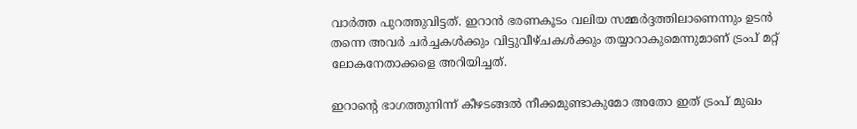വാർത്ത പുറത്തുവിട്ടത്. ഇറാൻ ഭരണകൂടം വലിയ സമ്മർദ്ദത്തിലാണെന്നും ഉടൻ തന്നെ അവർ ചർച്ചകൾക്കും വിട്ടുവീഴ്ചകൾക്കും തയ്യാറാകുമെന്നുമാണ് ട്രംപ് മറ്റ് ലോകനേതാക്കളെ അറിയിച്ചത്.

ഇറാന്റെ ഭാഗത്തുനിന്ന് കീഴടങ്ങൽ നീക്കമുണ്ടാകുമോ അതോ ഇത് ട്രംപ് മുഖം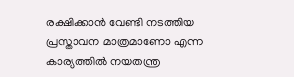രക്ഷിക്കാൻ വേണ്ടി നടത്തിയ പ്രസ്താവന മാത്രമാണോ എന്ന കാര്യത്തിൽ നയതന്ത്ര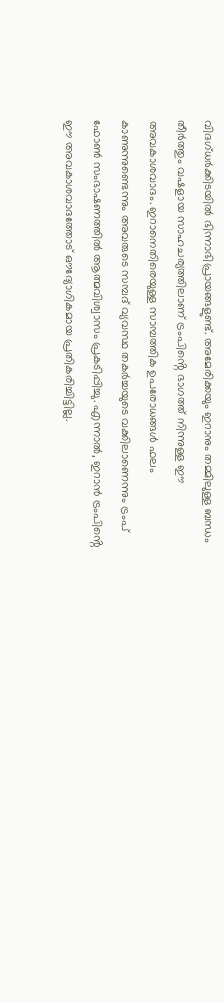വിദഗ്‌ധർക്കിടയിൽ ഭിന്നാഭിപ്രായങ്ങളുണ്ട്. അമേരിക്കയും ഇറാനും തമ്മിലുള്ള ബന്ധം തീർത്തും വഷളായ സാഹചര്യത്തിലാണ് ട്രംപിൻ്റെ ഭാഗത്ത് നിന്നുള്ള ഈ അവകാശവാദം. ഇറാനെതിരെയുള്ള സാമ്പത്തിക ഉപരോധങ്ങൾ ഫലം കാണുന്നുണ്ടെന്നും അവരുടെ സമ്പദ് വ്യവസ്ഥ തകർച്ചയുടെ വക്കിലാണെന്നും ട്രംപ് ഫോൺ സംഭാഷണത്തിൽ ആത്മവിശ്വാസം പ്രകടിപ്പിച്ചു. എന്നാൽ, ഇറാൻ ട്രംപിൻ്റെ ഈ അവകാശവാദത്തോട് ഔദ്യോഗികമായ പ്രതികരിച്ചിട്ടില്ല.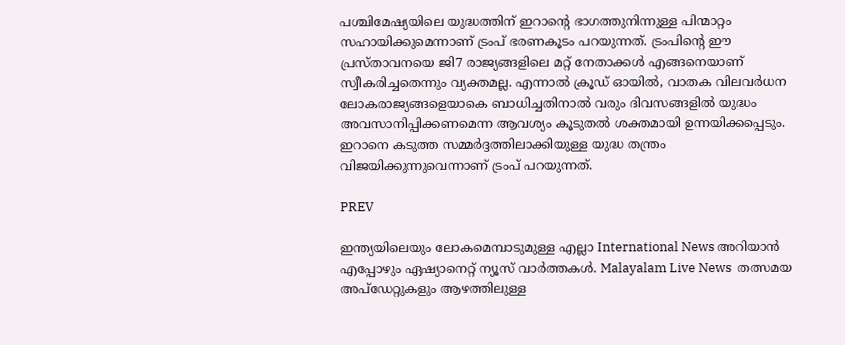പശ്ചിമേഷ്യയിലെ യുദ്ധത്തിന് ഇറാന്റെ ഭാഗത്തുനിന്നുള്ള പിന്മാറ്റം സഹായിക്കുമെന്നാണ് ട്രംപ് ഭരണകൂടം പറയുന്നത്. ട്രംപിന്റെ ഈ പ്രസ്താവനയെ ജി7 രാജ്യങ്ങളിലെ മറ്റ് നേതാക്കൾ എങ്ങനെയാണ് സ്വീകരിച്ചതെന്നും വ്യക്തമല്ല. എന്നാൽ ക്രൂഡ് ഓയിൽ, വാതക വിലവർധന ലോകരാജ്യങ്ങളെയാകെ ബാധിച്ചതിനാൽ വരും ദിവസങ്ങളിൽ യുദ്ധം അവസാനിപ്പിക്കണമെന്ന ആവശ്യം കൂടുതൽ ശക്തമായി ഉന്നയിക്കപ്പെടും. ഇറാനെ കടുത്ത സമ്മർദ്ദത്തിലാക്കിയുള്ള യുദ്ധ തന്ത്രം വിജയിക്കുന്നുവെന്നാണ് ട്രംപ് പറയുന്നത്.

PREV

ഇന്ത്യയിലെയും ലോകമെമ്പാടുമുള്ള എല്ലാ International News അറിയാൻ എപ്പോഴും ഏഷ്യാനെറ്റ് ന്യൂസ് വാർത്തകൾ. Malayalam Live News  തത്സമയ അപ്‌ഡേറ്റുകളും ആഴത്തിലുള്ള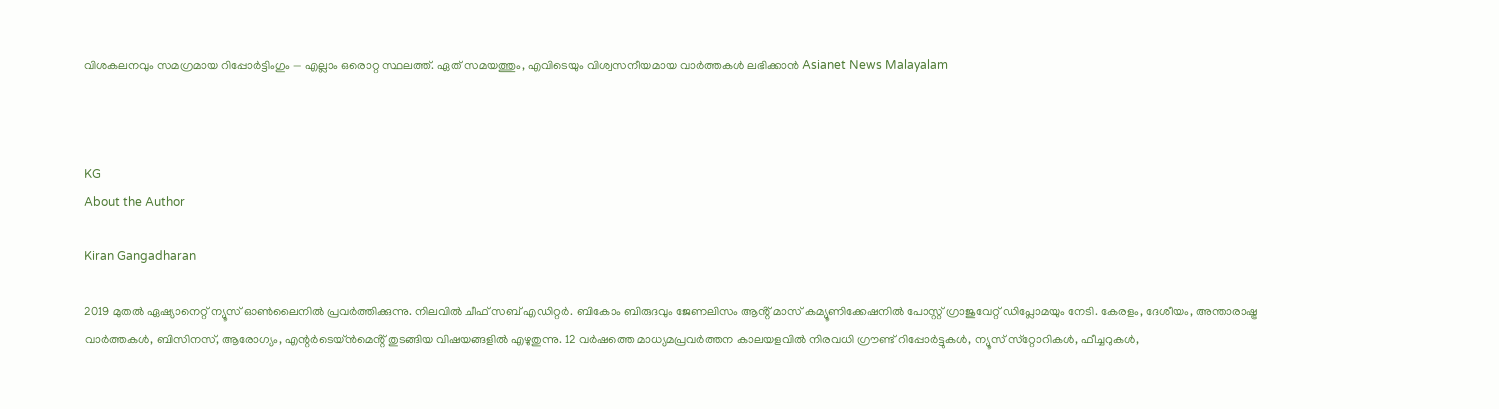വിശകലനവും സമഗ്രമായ റിപ്പോർട്ടിംഗും — എല്ലാം ഒരൊറ്റ സ്ഥലത്ത്. ഏത് സമയത്തും, എവിടെയും വിശ്വസനീയമായ വാർത്തകൾ ലഭിക്കാൻ Asianet News Malayalam



KG
About the Author

Kiran Gangadharan

2019 മുതല്‍ ഏഷ്യാനെറ്റ് ന്യൂസ് ഓണ്‍ലൈനില്‍ പ്രവര്‍ത്തിക്കുന്നു. നിലവില്‍ ചീഫ് സബ് എഡിറ്റർ. ബികോം ബിരുദവും ജേണലിസം ആൻ്റ് മാസ് കമ്യൂണിക്കേഷനിൽ പോസ്റ്റ് ഗ്രാജുവേറ്റ് ഡിപ്ലോമയും നേടി. കേരളം, ദേശീയം, അന്താരാഷ്ട്ര വാര്‍ത്തകള്‍, ബിസിനസ്, ആരോഗ്യം, എന്റർടെയ്ൻമെൻ്റ് തുടങ്ങിയ വിഷയങ്ങളില്‍ എഴുതുന്നു. 12 വര്‍ഷത്തെ മാധ്യമപ്രവര്‍ത്തന കാലയളവില്‍ നിരവധി ഗ്രൗണ്ട് റിപ്പോര്‍ട്ടുകള്‍, ന്യൂസ് സ്‌റ്റോറികള്‍, ഫീച്ചറുകള്‍,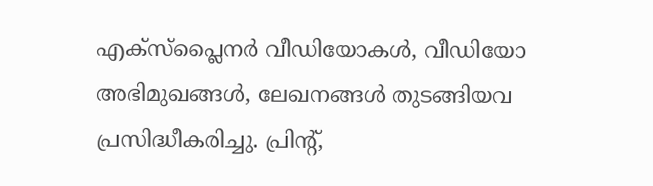എക്‌സ്‌പ്ലൈന‍ർ വീഡിയോകൾ, വീഡിയോ അഭിമുഖങ്ങള്‍, ലേഖനങ്ങള്‍ തുടങ്ങിയവ പ്രസിദ്ധീകരിച്ചു. പ്രിന്റ്,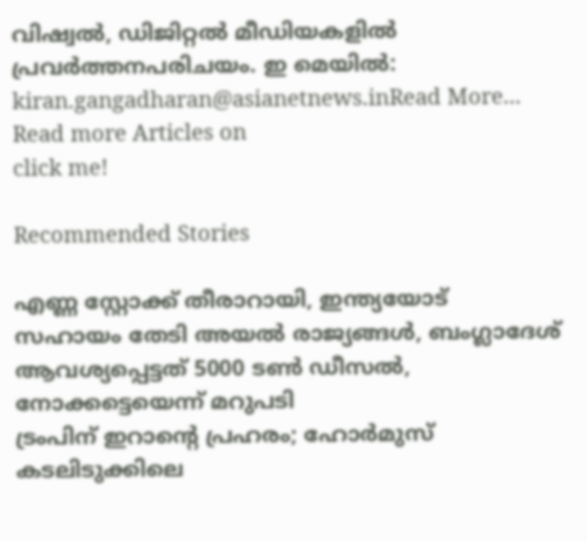വിഷ്വല്‍, ഡിജിറ്റല്‍ മീഡിയകളില്‍ പ്രവര്‍ത്തനപരിചയം. ഇ മെയില്‍: kiran.gangadharan@asianetnews.inRead More...
Read more Articles on
click me!

Recommended Stories

എണ്ണ സ്റ്റോക്ക് തീരാറായി, ഇന്ത്യയോട് സഹായം തേടി അയൽ രാജ്യങ്ങൾ, ബംഗ്ലാദേശ് ആവശ്യപ്പെട്ടത് 5000 ടൺ ഡീസൽ, നോക്കട്ടെയെന്ന് മറുപടി
ട്രംപിന് ഇറാന്റെ പ്രഹരം; ഹോര്‍മുസ് കടലിടുക്കിലെ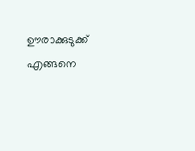ഊരാക്കുടുക്ക് എങ്ങനെ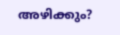അഴിക്കും?